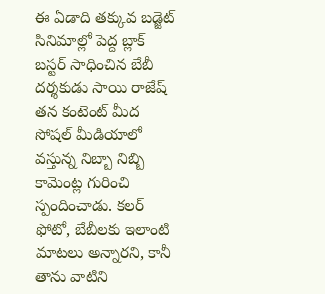ఈ ఏడాది తక్కువ బడ్జెట్ సినిమాల్లో పెద్ద బ్లాక్ బస్టర్ సాధించిన బేబీ దర్శకుడు సాయి రాజేష్ తన కంటెంట్ మీద సోషల్ మీడియాలో వస్తున్న నిబ్బా నిబ్బి కామెంట్ల గురించి స్పందించాడు. కలర్ ఫోటో, బేబీలకు ఇలాంటి మాటలు అన్నారని, కానీ తాను వాటిని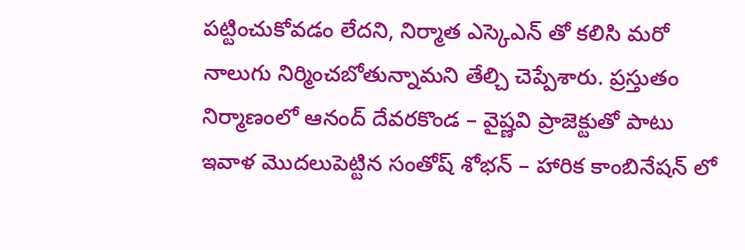పట్టించుకోవడం లేదని, నిర్మాత ఎస్కెఎన్ తో కలిసి మరో నాలుగు నిర్మించబోతున్నామని తేల్చి చెప్పేశారు. ప్రస్తుతం నిర్మాణంలో ఆనంద్ దేవరకొండ – వైష్ణవి ప్రాజెక్టుతో పాటు ఇవాళ మొదలుపెట్టిన సంతోష్ శోభన్ – హారిక కాంబినేషన్ లో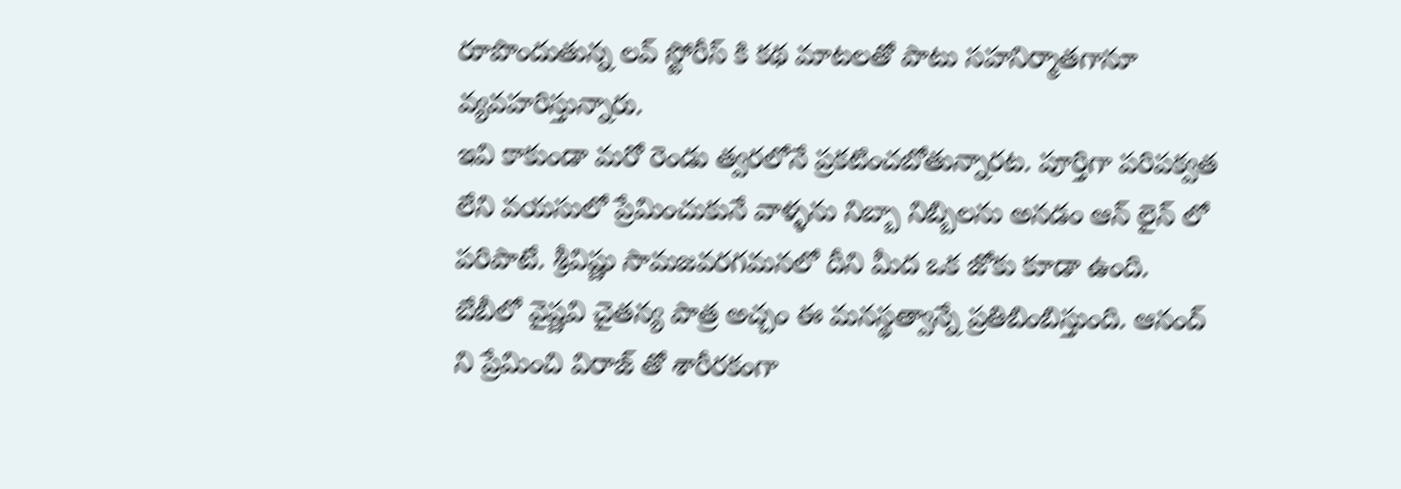రూపొందుతున్న లవ్ స్టోరీస్ కి కథ మాటలతో పాటు సహనిర్మాతగానూ వ్యవహరిస్తున్నారు.
ఇవి కాకుండా మరో రెండు త్వరలోనే ప్రకటించబోతున్నారట. పూర్తిగా పరిపక్వత లేని వయసులో ప్రేమించుకునే వాళ్ళను నిబ్బా నిబ్బిలను అనడం ఆన్ లైన్ లో పరిపాటే. శ్రీవిష్ణు సామజవరగమనలో దీని మీద ఒక జోకు కూడా ఉంది. బేబీలో వైష్ణవి చైతన్య పాత్ర అచ్చం ఈ మనస్థత్వాన్నే ప్రతిబింబిస్తుంది. ఆనంద్ ని ప్రేమించి విరాజ్ తో శారీరకంగా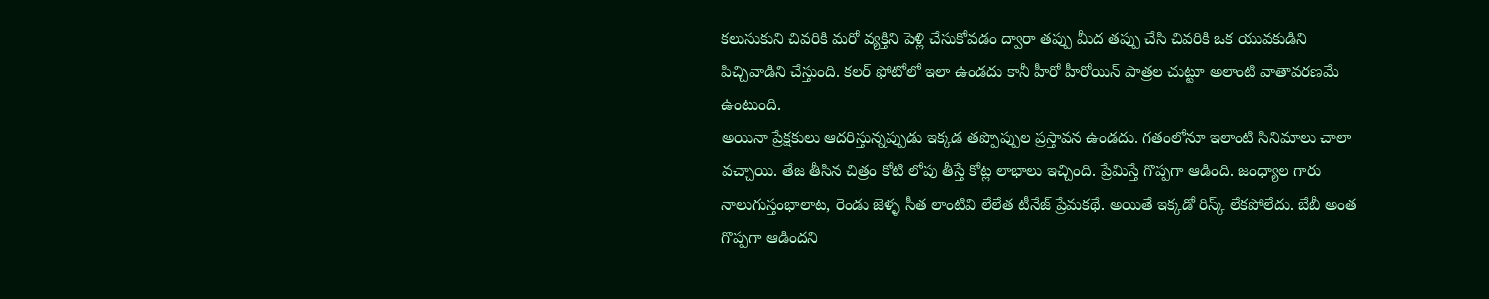కలుసుకుని చివరికి మరో వ్యక్తిని పెళ్లి చేసుకోవడం ద్వారా తప్పు మీద తప్పు చేసి చివరికి ఒక యువకుడిని పిచ్చివాడిని చేస్తుంది. కలర్ ఫోటోలో ఇలా ఉండదు కానీ హీరో హీరోయిన్ పాత్రల చుట్టూ అలాంటి వాతావరణమే ఉంటుంది.
అయినా ప్రేక్షకులు ఆదరిస్తున్నప్పుడు ఇక్కడ తప్పొప్పుల ప్రస్తావన ఉండదు. గతంలోనూ ఇలాంటి సినిమాలు చాలా వచ్చాయి. తేజ తీసిన చిత్రం కోటి లోపు తీస్తే కోట్ల లాభాలు ఇచ్చింది. ప్రేమిస్తే గొప్పగా ఆడింది. జంధ్యాల గారు నాలుగుస్తంభాలాట, రెండు జెళ్ళ సీత లాంటివి లేలేత టీనేజ్ ప్రేమకథే. అయితే ఇక్కడో రిస్క్ లేకపోలేదు. బేబీ అంత గొప్పగా ఆడిందని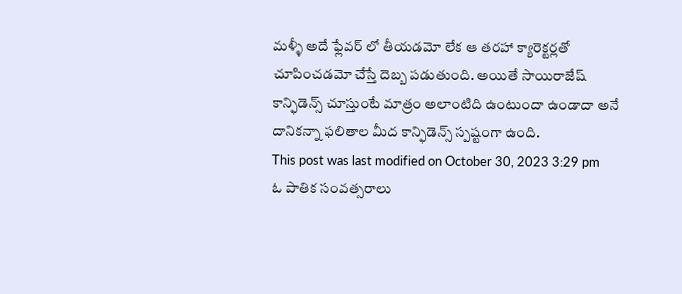మళ్ళీ అదే ఫ్లేవర్ లో తీయడమో లేక ఆ తరహా క్యారెక్టర్లతో చూపించడమో చేస్తే దెబ్బ పడుతుంది. అయితే సాయిరాజేష్ కాన్ఫిడెన్స్ చూస్తుంటే మాత్రం అలాంటిది ఉంటుందా ఉండాదా అనే దానికన్నా ఫలితాల మీద కాన్ఫిడెన్స్ స్పష్టంగా ఉంది.
This post was last modified on October 30, 2023 3:29 pm
ఓ పాతిక సంవత్సరాలు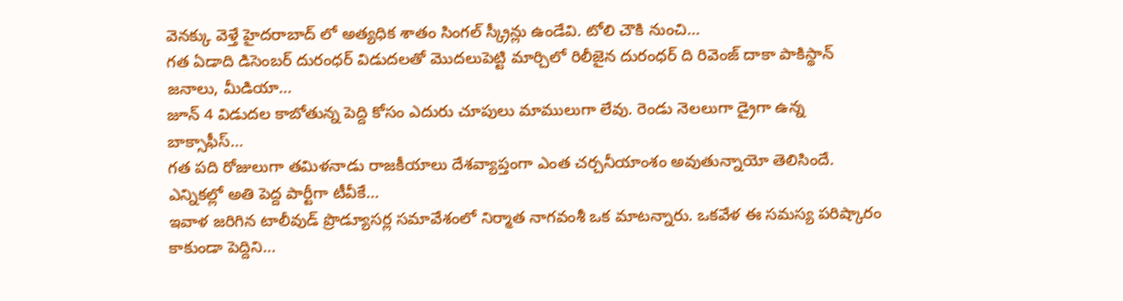వెనక్కు వెళ్తే హైదరాబాద్ లో అత్యధిక శాతం సింగల్ స్క్రీన్లు ఉండేవి. టోలి చౌకి నుంచి…
గత ఏడాది డిసెంబర్ దురంధర్ విడుదలతో మొదలుపెట్టి మార్చిలో రిలీజైన దురంధర్ ది రివెంజ్ దాకా పాకిస్థాన్ జనాలు, మీడియా…
జూన్ 4 విడుదల కాబోతున్న పెద్ది కోసం ఎదురు చూపులు మాములుగా లేవు. రెండు నెలలుగా డ్రైగా ఉన్న బాక్సాఫీస్…
గత పది రోజులుగా తమిళనాడు రాజకీయాలు దేశవ్యాప్తంగా ఎంత చర్చనీయాంశం అవుతున్నాయో తెలిసిందే. ఎన్నికల్లో అతి పెద్ద పార్టీగా టీవీకే…
ఇవాళ జరిగిన టాలీవుడ్ ప్రొడ్యూసర్ల సమావేశంలో నిర్మాత నాగవంశీ ఒక మాటన్నారు. ఒకవేళ ఈ సమస్య పరిష్కారం కాకుండా పెద్దిని…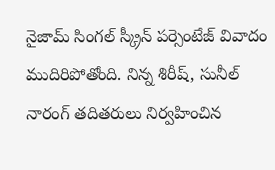నైజామ్ సింగల్ స్క్రీన్ పర్సెంటేజ్ వివాదం ముదిరిపోతోంది. నిన్న శిరీష్, సునీల్ నారంగ్ తదితరులు నిర్వహించిన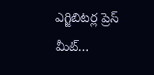ఎగ్జిబిటర్ల ప్రెస్ మీట్…